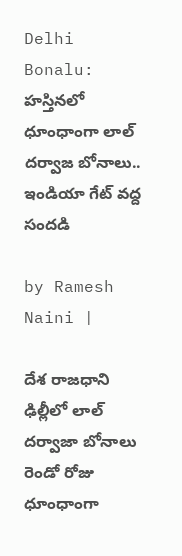Delhi Bonalu: హస్తినలో ధూంధాంగా లాల్ దర్వాజ బోనాలు.. ఇండియా గేట్ వద్ద సందడి

by Ramesh Naini |

దేశ రాజధాని ఢిల్లీలో లాల్ దర్వాజా బోనాలు రెండో రోజు ధూంధాంగా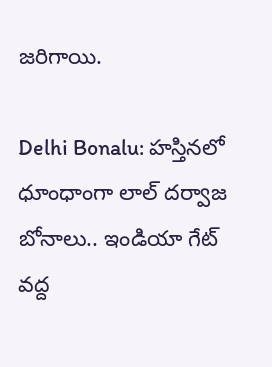జరిగాయి.

Delhi Bonalu: హస్తినలో ధూంధాంగా లాల్ దర్వాజ బోనాలు.. ఇండియా గేట్ వద్ద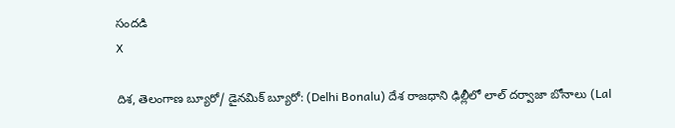సందడి
X

దిశ, తెలంగాణ బ్యూరో/ డైనమిక్ బ్యూరో: (Delhi Bonalu) దేశ రాజధాని ఢిల్లీలో లాల్ దర్వాజా బోనాలు (Lal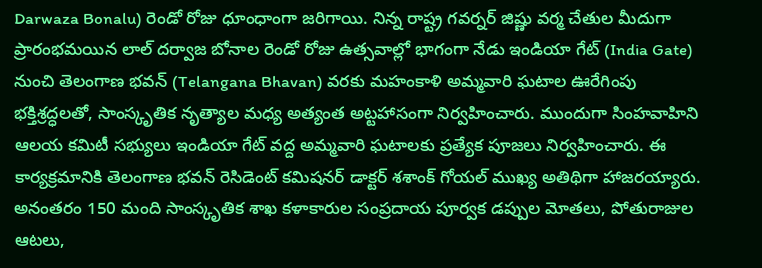Darwaza Bonalu) రెండో రోజు ధూంధాంగా జరిగాయి. నిన్న రాష్ట్ర గవర్నర్ జిష్ణు వర్మ చేతుల మీదుగా ప్రారంభమయిన లాల్ దర్వాజ బోనాల రెండో రోజు ఉత్సవాల్లో భాగంగా నేడు ఇండియా గేట్ (India Gate) నుంచి తెలంగాణ భవన్ (Telangana Bhavan) వరకు మహంకాళి అమ్మవారి ఘటాల ఊరేగింపు భక్తిశ్రద్ధలతో, సాంస్కృతిక నృత్యాల మధ్య అత్యంత అట్టహాసంగా నిర్వహించారు. ముందుగా సింహవాహిని ఆలయ కమిటీ సభ్యులు ఇండియా గేట్ వద్ద అమ్మవారి ఘటాలకు ప్రత్యేక పూజలు నిర్వహించారు. ఈ కార్యక్రమానికి తెలంగాణ భవన్ రెసిడెంట్ కమిషనర్ డాక్టర్ శశాంక్ గోయల్ ముఖ్య అతిథిగా హాజరయ్యారు. అనంతరం 150 మంది సాంస్కృతిక శాఖ కళాకారుల సంప్రదాయ పూర్వక డప్పుల మోతలు, పోతురాజుల ఆటలు,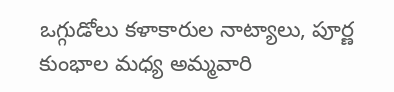ఒగ్గుడోలు కళాకారుల నాట్యాలు, పూర్ణ కుంభాల మధ్య అమ్మవారి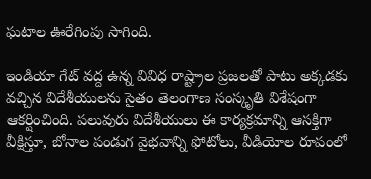ఘటాల ఊరేగింపు సాగింది.

ఇండియా గేట్ వద్ద ఉన్న వివిధ రాష్ట్రాల ప్రజలతో పాటు అక్కడకు వచ్చిన విదేశీయులను సైతం తెలంగాణ సంస్కృతి విశేషంగా ఆకర్షించింది. పలువురు విదేశీయులు ఈ కార్యక్రమాన్ని ఆసక్తిగా వీక్షిస్తూ, బోనాల పండుగ వైభవాన్ని ఫోటోలు, వీడియోల రూపంలో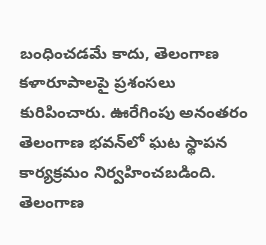బంధించడమే కాదు, తెలంగాణ కళారూపాలపై ప్రశంసలు కురిపించారు. ఊరేగింపు అనంతరం తెలంగాణ భవన్‌లో ఘట స్థాపన కార్యక్రమం నిర్వహించబడింది. తెలంగాణ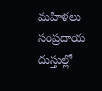మహిళలు సంప్రదాయ దుస్తుల్లో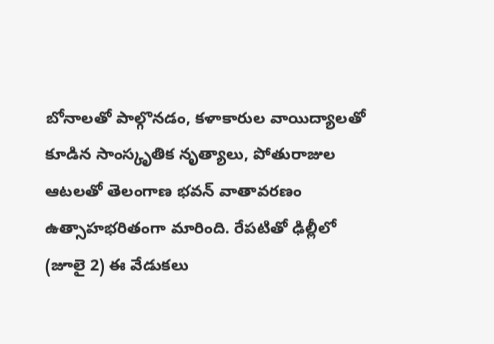బోనాలతో పాల్గొనడం, కళాకారుల వాయిద్యాలతో కూడిన సాంస్కృతిక నృత్యాలు, పోతురాజుల ఆటలతో తెలంగాణ భవన్ వాతావరణం ఉత్సాహభరితంగా మారింది. రేపటితో ఢిల్లీలో (జూలై 2) ఈ వేడుకలు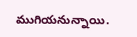ముగియనున్నాయి.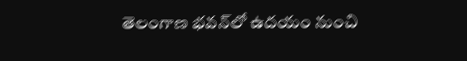తెలంగాణ భవన్‌లో ఉదయం నుంచి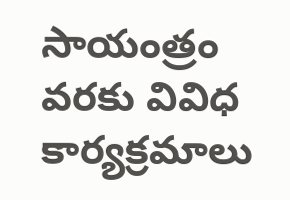సాయంత్రం వరకు వివిధ కార్యక్రమాలు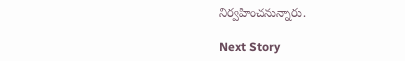నిర్వహించనున్నారు.

Next Story